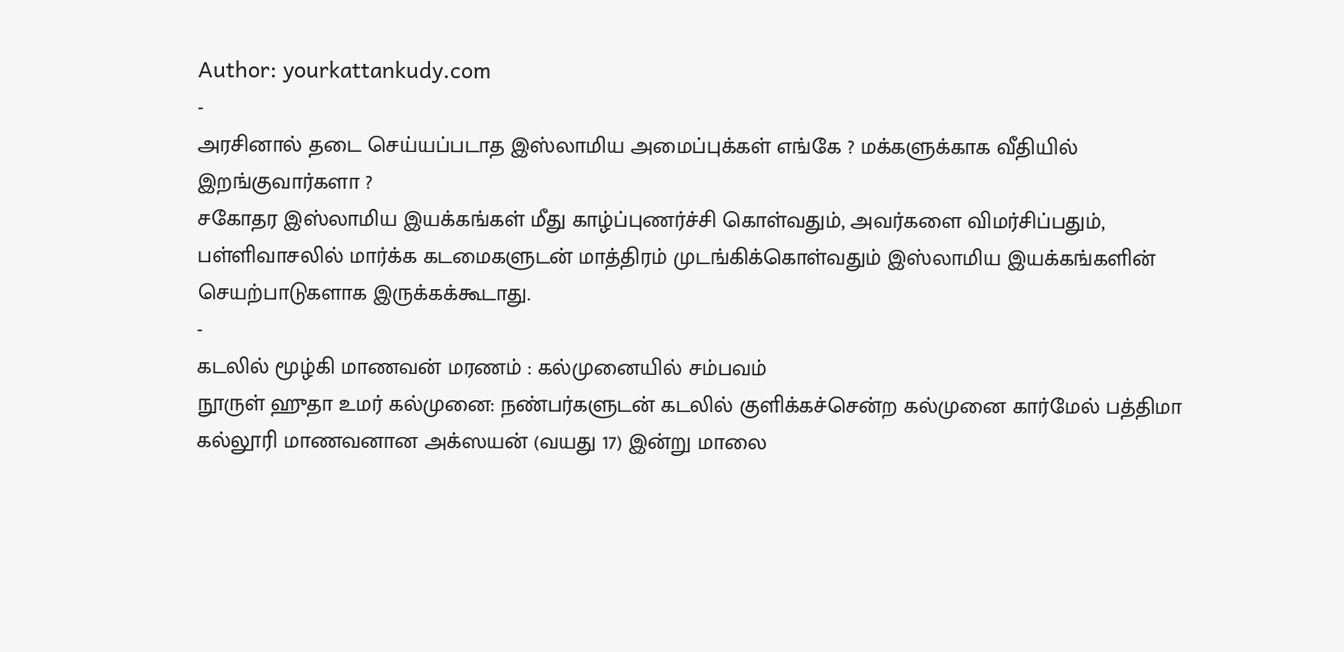Author: yourkattankudy.com
-
அரசினால் தடை செய்யப்படாத இஸ்லாமிய அமைப்புக்கள் எங்கே ? மக்களுக்காக வீதியில் இறங்குவார்களா ?
சகோதர இஸ்லாமிய இயக்கங்கள் மீது காழ்ப்புணர்ச்சி கொள்வதும், அவர்களை விமர்சிப்பதும், பள்ளிவாசலில் மார்க்க கடமைகளுடன் மாத்திரம் முடங்கிக்கொள்வதும் இஸ்லாமிய இயக்கங்களின் செயற்பாடுகளாக இருக்கக்கூடாது.
-
கடலில் மூழ்கி மாணவன் மரணம் : கல்முனையில் சம்பவம்
நூருள் ஹுதா உமர் கல்முனை: நண்பர்களுடன் கடலில் குளிக்கச்சென்ற கல்முனை கார்மேல் பத்திமா கல்லூரி மாணவனான அக்ஸயன் (வயது 17) இன்று மாலை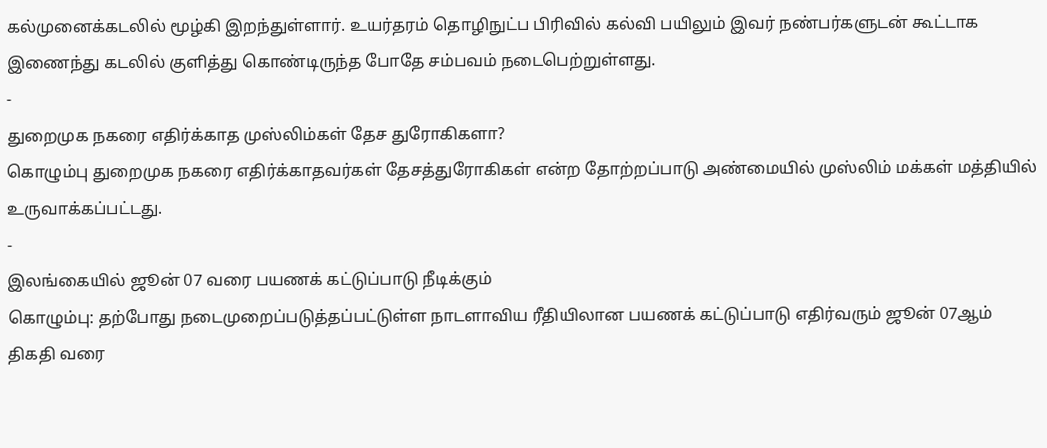கல்முனைக்கடலில் மூழ்கி இறந்துள்ளார். உயர்தரம் தொழிநுட்ப பிரிவில் கல்வி பயிலும் இவர் நண்பர்களுடன் கூட்டாக இணைந்து கடலில் குளித்து கொண்டிருந்த போதே சம்பவம் நடைபெற்றுள்ளது.
-
துறைமுக நகரை எதிர்க்காத முஸ்லிம்கள் தேச துரோகிகளா?
கொழும்பு துறைமுக நகரை எதிர்க்காதவர்கள் தேசத்துரோகிகள் என்ற தோற்றப்பாடு அண்மையில் முஸ்லிம் மக்கள் மத்தியில் உருவாக்கப்பட்டது.
-
இலங்கையில் ஜூன் 07 வரை பயணக் கட்டுப்பாடு நீடிக்கும்
கொழும்பு: தற்போது நடைமுறைப்படுத்தப்பட்டுள்ள நாடளாவிய ரீதியிலான பயணக் கட்டுப்பாடு எதிர்வரும் ஜூன் 07ஆம் திகதி வரை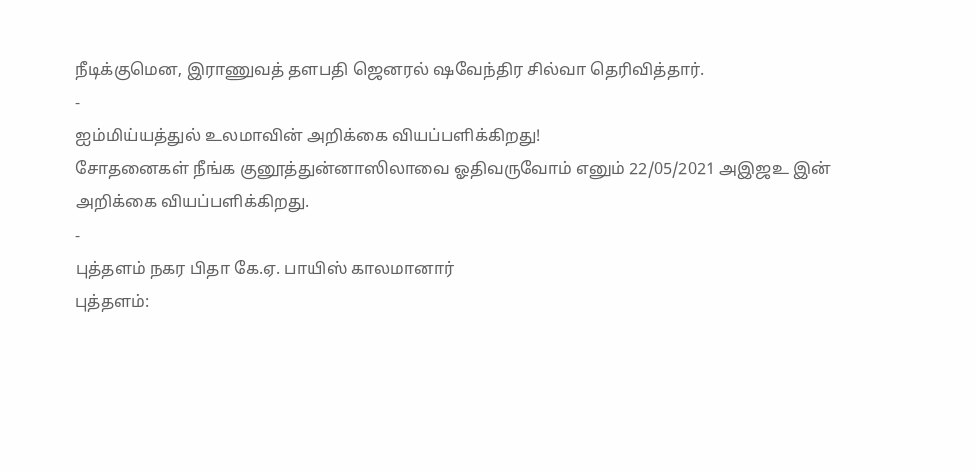நீடிக்குமென, இராணுவத் தளபதி ஜெனரல் ஷவேந்திர சில்வா தெரிவித்தார்.
-
ஐம்மிய்யத்துல் உலமாவின் அறிக்கை வியப்பளிக்கிறது!
சோதனைகள் நீங்க குனூத்துன்னாஸிலாவை ஓதிவருவோம் எனும் 22/05/2021 அஇஜஉ இன் அறிக்கை வியப்பளிக்கிறது.
-
புத்தளம் நகர பிதா கே.ஏ. பாயிஸ் காலமானார்
புத்தளம்: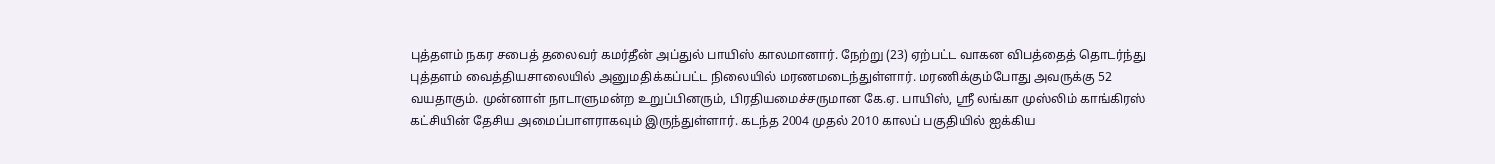புத்தளம் நகர சபைத் தலைவர் கமர்தீன் அப்துல் பாயிஸ் காலமானார். நேற்று (23) ஏற்பட்ட வாகன விபத்தைத் தொடர்ந்து புத்தளம் வைத்தியசாலையில் அனுமதிக்கப்பட்ட நிலையில் மரணமடைந்துள்ளார். மரணிக்கும்போது அவருக்கு 52 வயதாகும். முன்னாள் நாடாளுமன்ற உறுப்பினரும், பிரதியமைச்சருமான கே.ஏ. பாயிஸ், ஶ்ரீ லங்கா முஸ்லிம் காங்கிரஸ் கட்சியின் தேசிய அமைப்பாளராகவும் இருந்துள்ளார். கடந்த 2004 முதல் 2010 காலப் பகுதியில் ஐக்கிய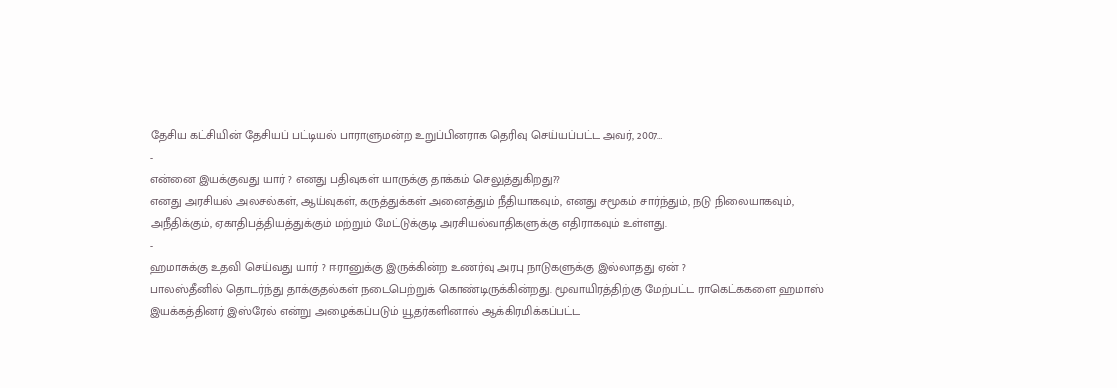தேசிய கட்சியின் தேசியப் பட்டியல் பாராளுமன்ற உறுப்பினராக தெரிவு செய்யப்பட்ட அவர், 2007…
-
என்னை இயக்குவது யார் ? எனது பதிவுகள் யாருக்கு தாக்கம் செலுத்துகிறது??
எனது அரசியல் அலசல்கள், ஆய்வுகள், கருத்துக்கள் அனைத்தும் நீதியாகவும், எனது சமூகம் சார்ந்தும், நடு நிலையாகவும், அநீதிக்கும், ஏகாதிபத்தியத்துக்கும் மற்றும் மேட்டுக்குடி அரசியல்வாதிகளுக்கு எதிராகவும் உள்ளது.
-
ஹமாசுக்கு உதவி செய்வது யார் ? ஈரானுக்கு இருக்கின்ற உணர்வு அரபு நாடுகளுக்கு இல்லாதது ஏன் ?
பாலஸ்தீனில் தொடர்ந்து தாக்குதல்கள் நடைபெற்றுக் கொண்டிருக்கின்றது. மூவாயிரத்திற்கு மேற்பட்ட ராகெட்ககளை ஹமாஸ் இயக்கத்தினர் இஸ்ரேல் என்று அழைக்கப்படும் யூதர்களினால் ஆக்கிரமிக்கப்பட்ட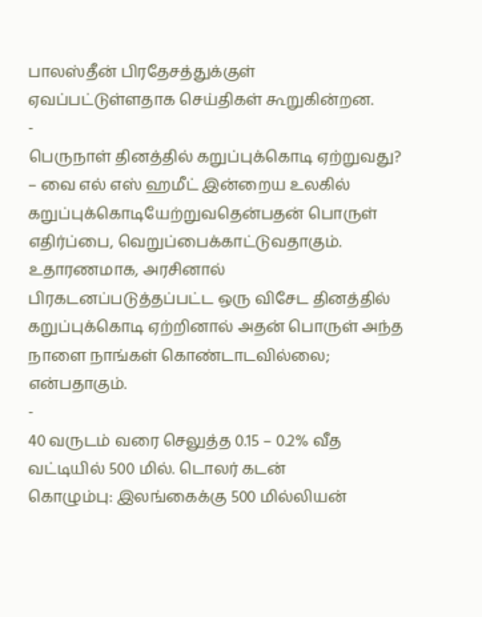பாலஸ்தீன் பிரதேசத்துக்குள் ஏவப்பட்டுள்ளதாக செய்திகள் கூறுகின்றன.
-
பெருநாள் தினத்தில் கறுப்புக்கொடி ஏற்றுவது?
– வை எல் எஸ் ஹமீட் இன்றைய உலகில் கறுப்புக்கொடியேற்றுவதென்பதன் பொருள் எதிர்ப்பை, வெறுப்பைக்காட்டுவதாகும். உதாரணமாக, அரசினால் பிரகடனப்படுத்தப்பட்ட ஒரு விசேட தினத்தில் கறுப்புக்கொடி ஏற்றினால் அதன் பொருள் அந்த நாளை நாங்கள் கொண்டாடவில்லை; என்பதாகும்.
-
40 வருடம் வரை செலுத்த 0.15 – 0.2% வீத வட்டியில் 500 மில். டொலர் கடன்
கொழும்பு: இலங்கைக்கு 500 மில்லியன்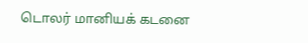டொலர் மானியக் கடனை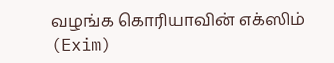வழங்க கொரியாவின் எக்ஸிம் (Exim)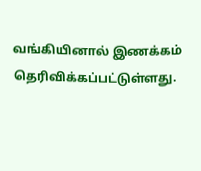வங்கியினால் இணக்கம் தெரிவிக்கப்பட்டுள்ளது.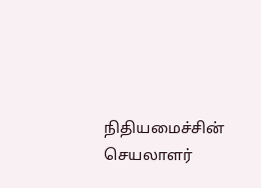நிதியமைச்சின் செயலாளர்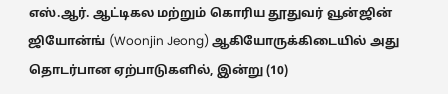எஸ்.ஆர். ஆட்டிகல மற்றும் கொரிய தூதுவர் வூன்ஜின் ஜியோன்ங் (Woonjin Jeong) ஆகியோருக்கிடையில் அது தொடர்பான ஏற்பாடுகளில், இன்று (10)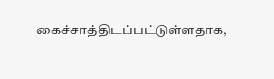கைச்சாத்திடப்பட்டுள்ளதாக,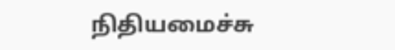நிதியமைச்சு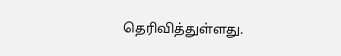தெரிவித்துள்ளது.